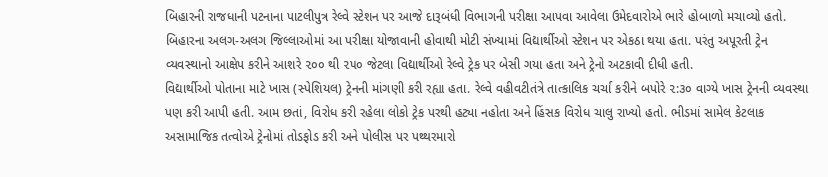બિહારની રાજધાની પટનાના પાટલીપુત્ર રેલ્વે સ્ટેશન પર આજે દારૂબંધી વિભાગની પરીક્ષા આપવા આવેલા ઉમેદવારોએ ભારે હોબાળો મચાવ્યો હતો. બિહારના અલગ-અલગ જિલ્લાઓમાં આ પરીક્ષા યોજાવાની હોવાથી મોટી સંખ્યામાં વિદ્યાર્થીઓ સ્ટેશન પર એકઠા થયા હતા. પરંતુ અપૂરતી ટ્રેન વ્યવસ્થાનો આક્ષેપ કરીને આશરે ૨૦૦ થી ૨૫૦ જેટલા વિદ્યાર્થીઓ રેલ્વે ટ્રેક પર બેસી ગયા હતા અને ટ્રેનો અટકાવી દીધી હતી.
વિદ્યાર્થીઓ પોતાના માટે ખાસ (સ્પેશિયલ) ટ્રેનની માંગણી કરી રહ્યા હતા. રેલ્વે વહીવટીતંત્રે તાત્કાલિક ચર્ચા કરીને બપોરે ૨:૩૦ વાગ્યે ખાસ ટ્રેનની વ્યવસ્થા પણ કરી આપી હતી. આમ છતાં, વિરોધ કરી રહેલા લોકો ટ્રેક પરથી હટ્યા નહોતા અને હિંસક વિરોધ ચાલુ રાખ્યો હતો. ભીડમાં સામેલ કેટલાક અસામાજિક તત્વોએ ટ્રેનોમાં તોડફોડ કરી અને પોલીસ પર પથ્થરમારો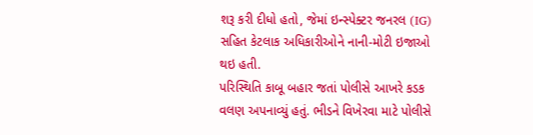શરૂ કરી દીધો હતો, જેમાં ઇન્સ્પેક્ટર જનરલ (IG) સહિત કેટલાક અધિકારીઓને નાની-મોટી ઇજાઓ થઇ હતી.
પરિસ્થિતિ કાબૂ બહાર જતાં પોલીસે આખરે કડક વલણ અપનાવ્યું હતું. ભીડને વિખેરવા માટે પોલીસે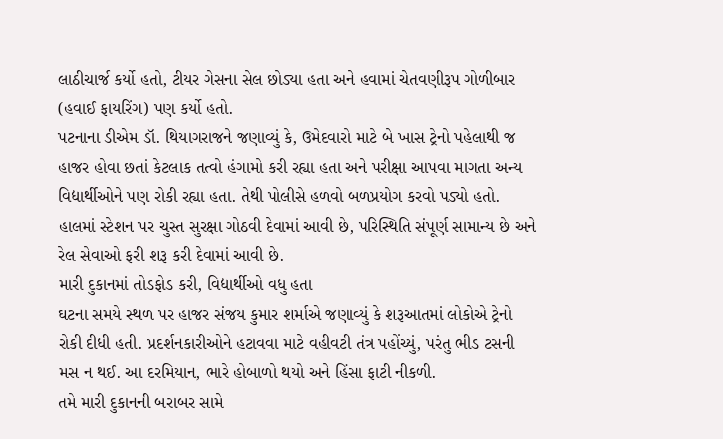લાઠીચાર્જ કર્યો હતો, ટીયર ગેસના સેલ છોડ્યા હતા અને હવામાં ચેતવણીરૂપ ગોળીબાર (હવાઈ ફાયરિંગ) પણ કર્યો હતો.
પટનાના ડીએમ ડૉ. થિયાગરાજને જણાવ્યું કે, ઉમેદવારો માટે બે ખાસ ટ્રેનો પહેલાથી જ હાજર હોવા છતાં કેટલાક તત્વો હંગામો કરી રહ્યા હતા અને પરીક્ષા આપવા માગતા અન્ય વિદ્યાર્થીઓને પણ રોકી રહ્યા હતા. તેથી પોલીસે હળવો બળપ્રયોગ કરવો પડ્યો હતો. હાલમાં સ્ટેશન પર ચુસ્ત સુરક્ષા ગોઠવી દેવામાં આવી છે, પરિસ્થિતિ સંપૂર્ણ સામાન્ય છે અને રેલ સેવાઓ ફરી શરૂ કરી દેવામાં આવી છે.
મારી દુકાનમાં તોડફોડ કરી, વિદ્યાર્થીઓ વધુ હતા
ઘટના સમયે સ્થળ પર હાજર સંજય કુમાર શર્માએ જણાવ્યું કે શરૂઆતમાં લોકોએ ટ્રેનો રોકી દીધી હતી. પ્રદર્શનકારીઓને હટાવવા માટે વહીવટી તંત્ર પહોંચ્યું, પરંતુ ભીડ ટસની મસ ન થઈ. આ દરમિયાન, ભારે હોબાળો થયો અને હિંસા ફાટી નીકળી.
તમે મારી દુકાનની બરાબર સામે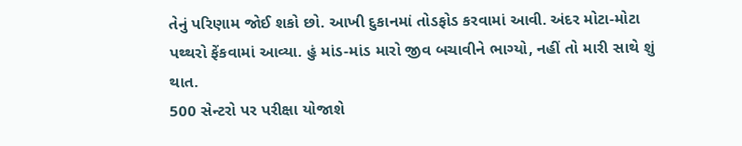તેનું પરિણામ જોઈ શકો છો. આખી દુકાનમાં તોડફોડ કરવામાં આવી. અંદર મોટા-મોટા પથ્થરો ફેંકવામાં આવ્યા. હું માંડ-માંડ મારો જીવ બચાવીને ભાગ્યો, નહીં તો મારી સાથે શું થાત.
500 સેન્ટરો પર પરીક્ષા યોજાશે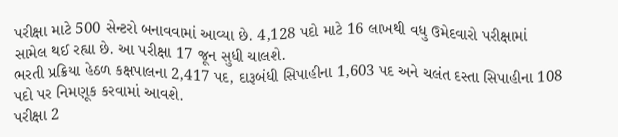પરીક્ષા માટે 500 સેન્ટરો બનાવવામાં આવ્યા છે. 4,128 પદો માટે 16 લાખથી વધુ ઉમેદવારો પરીક્ષામાં સામેલ થઈ રહ્યા છે. આ પરીક્ષા 17 જૂન સુધી ચાલશે.
ભરતી પ્રક્રિયા હેઠળ કક્ષપાલના 2,417 પદ, દારૂબંધી સિપાહીના 1,603 પદ અને ચલંત દસ્તા સિપાહીના 108 પદો પર નિમણૂક કરવામાં આવશે.
પરીક્ષા 2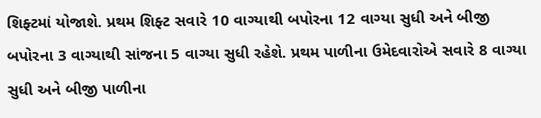શિફ્ટમાં યોજાશે. પ્રથમ શિફ્ટ સવારે 10 વાગ્યાથી બપોરના 12 વાગ્યા સુધી અને બીજી બપોરના 3 વાગ્યાથી સાંજના 5 વાગ્યા સુધી રહેશે. પ્રથમ પાળીના ઉમેદવારોએ સવારે 8 વાગ્યા સુધી અને બીજી પાળીના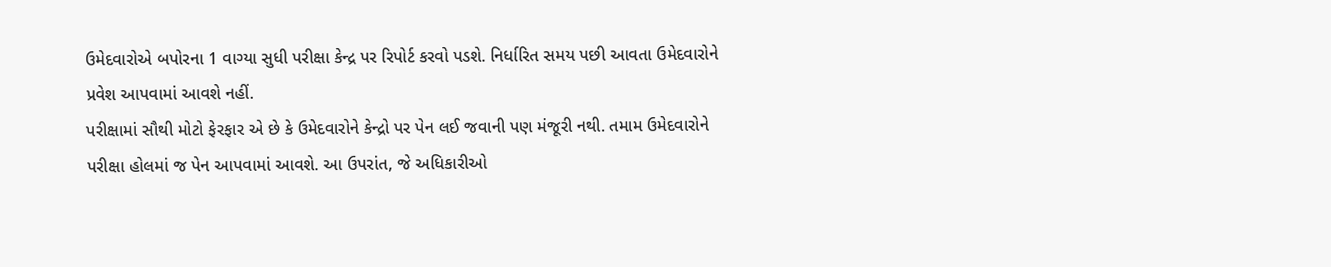ઉમેદવારોએ બપોરના 1 વાગ્યા સુધી પરીક્ષા કેન્દ્ર પર રિપોર્ટ કરવો પડશે. નિર્ધારિત સમય પછી આવતા ઉમેદવારોને પ્રવેશ આપવામાં આવશે નહીં.
પરીક્ષામાં સૌથી મોટો ફેરફાર એ છે કે ઉમેદવારોને કેન્દ્રો પર પેન લઈ જવાની પણ મંજૂરી નથી. તમામ ઉમેદવારોને પરીક્ષા હોલમાં જ પેન આપવામાં આવશે. આ ઉપરાંત, જે અધિકારીઓ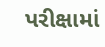પરીક્ષામાં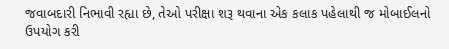જવાબદારી નિભાવી રહ્યા છે, તેઓ પરીક્ષા શરૂ થવાના એક કલાક પહેલાથી જ મોબાઈલનો ઉપયોગ કરી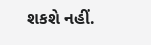શકશે નહીં.